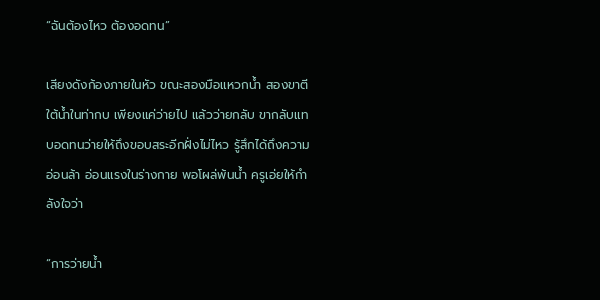“ฉันต้องไหว ต้องอดทน”

เสียงดังก้องภายในหัว ขณะสองมือแหวกน้ำ สองขาตีใต้น้ำในท่ากบ เพียงแค่ว่ายไป แล้วว่ายกลับ ขากลับแทบอดทนว่ายให้ถึงขอบสระอีกฝั่งไม่ไหว รู้สึกได้ถึงความอ่อนล้า อ่อนแรงในร่างกาย พอโผล่พ้นน้ำ ครูเอ่ยให้กำลังใจว่า

“การว่ายน้ำ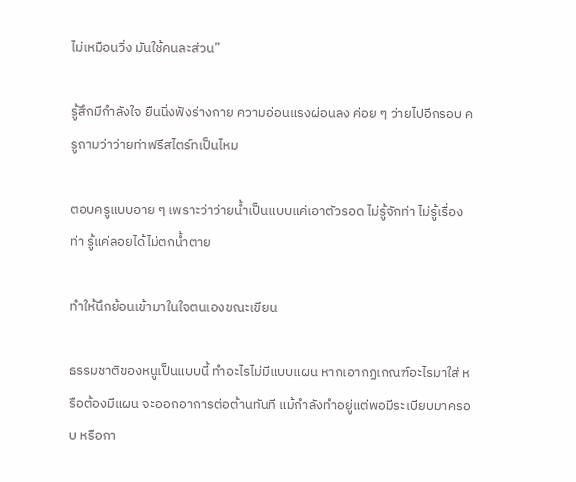ไม่เหมือนวิ่ง มันใช้คนละส่วน”

รู้สึกมีกำลังใจ ยืนนิ่งฟังร่างกาย ความอ่อนแรงผ่อนลง ค่อย ๆ ว่ายไปอีกรอบ ครูถามว่าว่ายท่าฟรีสไตร์ทเป็นไหม

ตอบครูแบบอาย ๆ เพราะว่าว่ายน้ำเป็นแบบแค่เอาตัวรอด ไม่รู้จักท่า ไม่รู้เรื่องท่า รู้แค่ลอยได้ไม่ตกน้ำตาย

ทำให้นึกย้อนเข้ามาในใจตนเองขณะเขียน

ธรรมชาติของหนูเป็นแบบนี้ ทำอะไรไม่มีแบบแผน หากเอากฏเกณฑ์อะไรมาใส่ หรือต้องมีแผน จะออกอาการต่อต้านทันที แม้กำลังทำอยู่แต่พอมีระเบียบมาครอบ หรือกา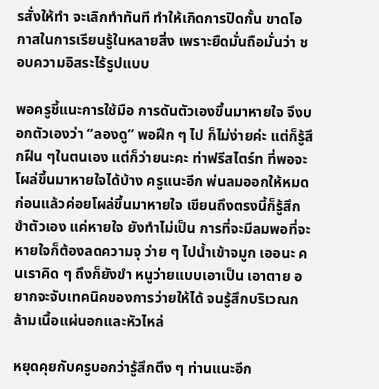รสั่งให้ทำ จะเลิกทำทันที ทำให้เกิดการปิดกั้น ขาดโอกาสในการเรียนรู้ในหลายสิ่ง เพราะยืดมั่นถือมั่นว่า ชอบความอิสระไร้รูปแบบ

พอครูชี้แนะการใช้มือ การดันตัวเองขึ้นมาหายใจ จึงบอกตัวเองว่า “ลองดู” พอฝึก ๆ ไป ก็ไม่ง่ายค่ะ แต่ก็รู้สึกฝืน ๆในตนเอง แต่ก็ว่ายนะคะ ท่าฟรีสไตร์ท ที่พอจะโผล่ขึ้นมาหายใจได้บ้าง ครูแนะอีก พ่นลมออกให้หมดก่อนแล้วค่อยโผล่ขึ้นมาหายใจ เขียนถึงตรงนี้ก็รู้สึกขำตัวเอง แค่หายใจ ยังทำไม่เป็น การที่จะมีลมพอที่จะหายใจก็ต้องลดความจุ ว่าย ๆ ไปน้ำเข้าจมูก เออนะ คนเราคิด ๆ ถึงก็ยังขำ หนูว่ายแบบเอาเป็น เอาตาย อยากจะจับเทคนิคของการว่ายให้ได้ จนรู้สึกบริเวณกล้ามเนื้อแผ่นอกและหัวไหล่

หยุดคุยกับครูบอกว่ารู้สึกตึง ๆ ท่านแนะอีก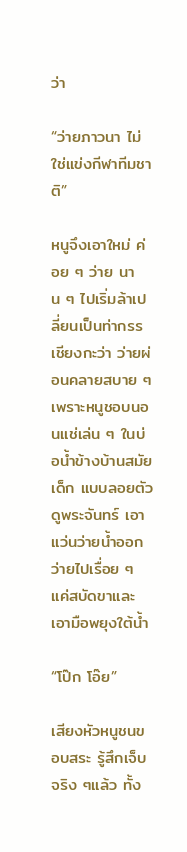ว่า

“ว่ายภาวนา ไม่ใช่แข่งกีฬาทีมชาติ”

หนูจึงเอาใหม่ ค่อย ๆ ว่าย นาน ๆ ไปเริ่มล้าเปลี่ยนเป็นท่ากรรเชียงกะว่า ว่ายผ่อนคลายสบาย ๆ เพราะหนูชอบนอนแช่เล่น ๆ ในบ่อน้ำข้างบ้านสมัยเด็ก แบบลอยตัวดูพระจันทร์ เอาแว่นว่ายน้ำออก ว่ายไปเรื่อย ๆ แค่สบัดขาและเอามือพยุงใต้น้ำ

“โป๊ก โอ๊ย”

เสียงหัวหนูชนขอบสระ รู้สึกเจ็บ จริง ๆแล้ว ทั้ง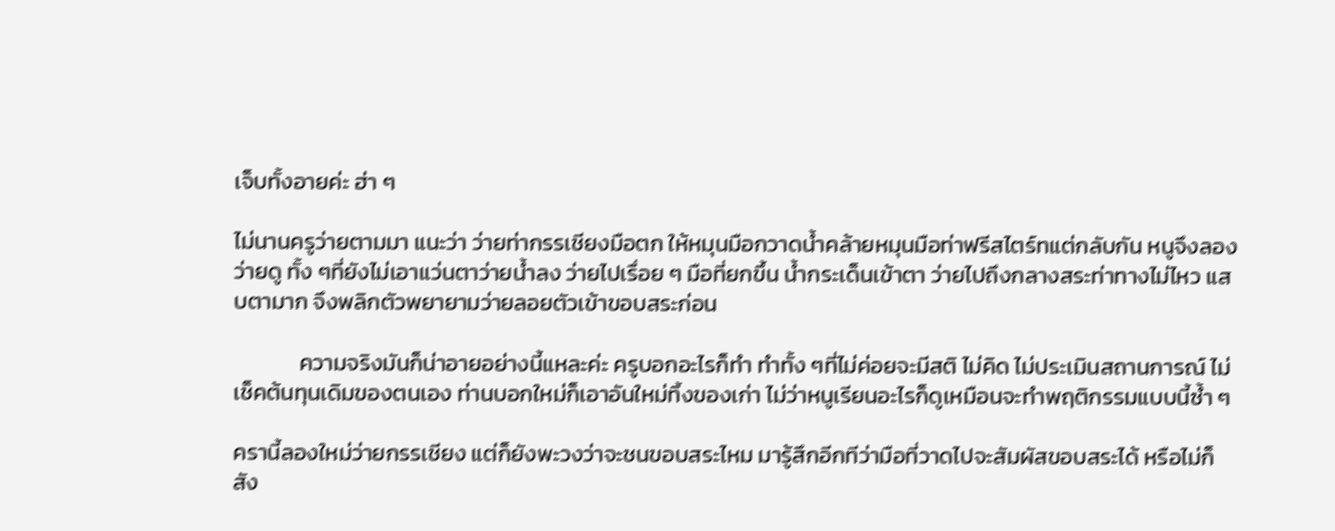เจ็บทั้งอายค่ะ ฮ่า ๆ

ไม่นานครูว่ายตามมา แนะว่า ว่ายท่ากรรเชียงมือตก ให้หมุนมือกวาดน้ำคล้ายหมุนมือท่าฟรีสไตร์ทแต่กลับกัน หนูจึงลองว่ายดู ทั้ง ๆที่ยังไม่เอาแว่นตาว่ายน้ำลง ว่ายไปเรื่อย ๆ มือที่ยกขึ้น น้ำกระเด็นเข้าตา ว่ายไปถึงกลางสระท่าทางไม่ไหว แสบตามาก จึงพลิกตัวพยายามว่ายลอยตัวเข้าขอบสระก่อน

             ความจริงมันก็น่าอายอย่างนี้แหละค่ะ ครูบอกอะไรก็ทำ ทำทั้ง ๆที่ไม่ค่อยจะมีสติ ไม่คิด ไม่ประเมินสถานการณ์ ไม่เช็คต้นทุนเดิมของตนเอง ท่านบอกใหม่ก็เอาอันใหม่ทิ้งของเก่า ไม่ว่าหนูเรียนอะไรก็ดูเหมือนจะทำพฤติกรรมแบบนี้ซ้ำ ๆ

ครานี้ลองใหม่ว่ายกรรเชียง แต่ก็ยังพะวงว่าจะชนขอบสระไหม มารู้สึกอีกทีว่ามือที่วาดไปจะสัมผัสขอบสระได้ หรือไม่ก็สัง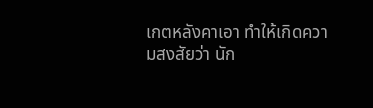เกตหลังคาเอา ทำให้เกิดความสงสัยว่า นัก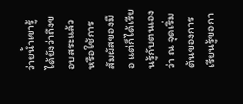ว่ายน้ำเขารู้ได้ยังว่าถึงขอบสระแล้ว หรือใช้การสัมผัสของมือ แต่ก็ได้เรียนรู้กับตนเองว่า ณ จุดเริ่มต้นของการเรียนรู้ขอกา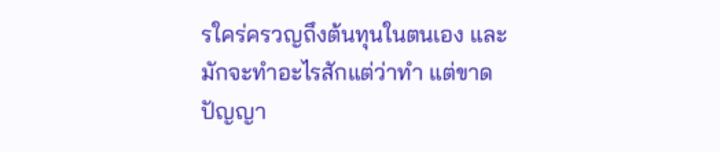รใคร่ครวญถึงต้นทุนในตนเอง และมักจะทำอะไรสักแต่ว่าทำ แต่ขาดปัญญา